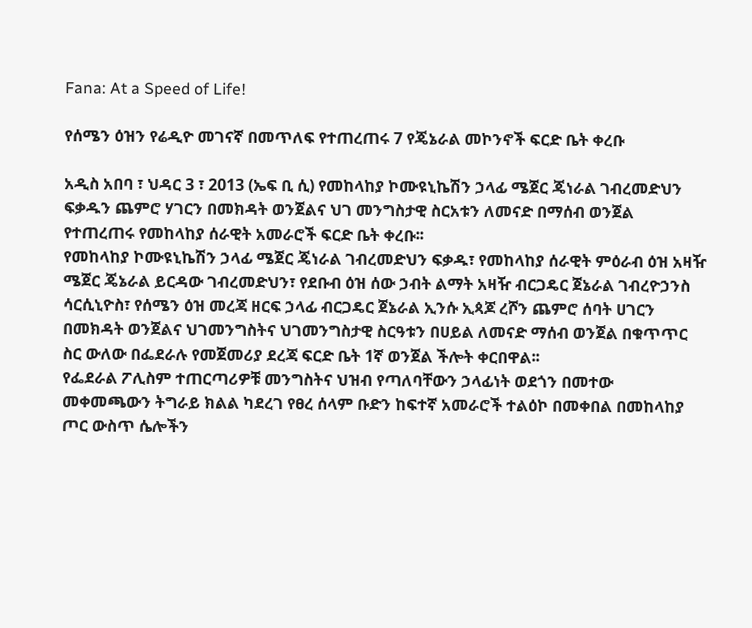Fana: At a Speed of Life!

የሰሜን ዕዝን የሬዲዮ መገናኛ በመጥለፍ የተጠረጠሩ 7 የጄኔራል መኮንኖች ፍርድ ቤት ቀረቡ

አዲስ አበባ ፣ ህዳር 3 ፣ 2013 (ኤፍ ቢ ሲ) የመከላከያ ኮሙዩኒኬሽን ኃላፊ ሜጀር ጄነራል ገብረመድህን ፍቃዱን ጨምሮ ሃገርን በመክዳት ወንጀልና ህገ መንግስታዊ ስርአቱን ለመናድ በማሰብ ወንጀል የተጠረጠሩ የመከላከያ ሰራዊት አመራሮች ፍርድ ቤት ቀረቡ፡፡
የመከላከያ ኮሙዩኒኬሽን ኃላፊ ሜጀር ጄነራል ገብረመድህን ፍቃዱ፣ የመከላከያ ሰራዊት ምዕራብ ዕዝ አዛዥ ሜጀር ጄኔራል ይርዳው ገብረመድህን፣ የደቡብ ዕዝ ሰው ኃብት ልማት አዛዥ ብርጋዴር ጀኔራል ገብረዮኃንስ ሳርሲኒዮስ፣ የሰሜን ዕዝ መረጃ ዘርፍ ኃላፊ ብርጋዴር ጀኔራል ኢንሱ ኢጳጆ ረሾን ጨምሮ ሰባት ሀገርን በመክዳት ወንጀልና ህገመንግስትና ህገመንግስታዊ ስርዓቱን በሀይል ለመናድ ማሰብ ወንጀል በቁጥጥር ስር ውለው በፌደራሉ የመጀመሪያ ደረጃ ፍርድ ቤት 1ኛ ወንጀል ችሎት ቀርበዋል፡፡
የፌደራል ፖሊስም ተጠርጣሪዎቹ መንግስትና ህዝብ የጣለባቸውን ኃላፊነት ወደጎን በመተው መቀመጫውን ትግራይ ክልል ካደረገ የፀረ ሰላም ቡድን ከፍተኛ አመራሮች ተልዕኮ በመቀበል በመከላከያ ጦር ውስጥ ሴሎችን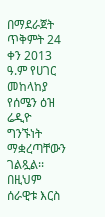በማደራጀት ጥቅምት 24 ቀን 2013 ዓ.ም የሀገር መከላከያ የሰሜን ዕዝ ሬዲዮ ግንኙነት ማቋረጣቸውን ገልጿል፡፡
በዚህም ሰራዊቱ እርስ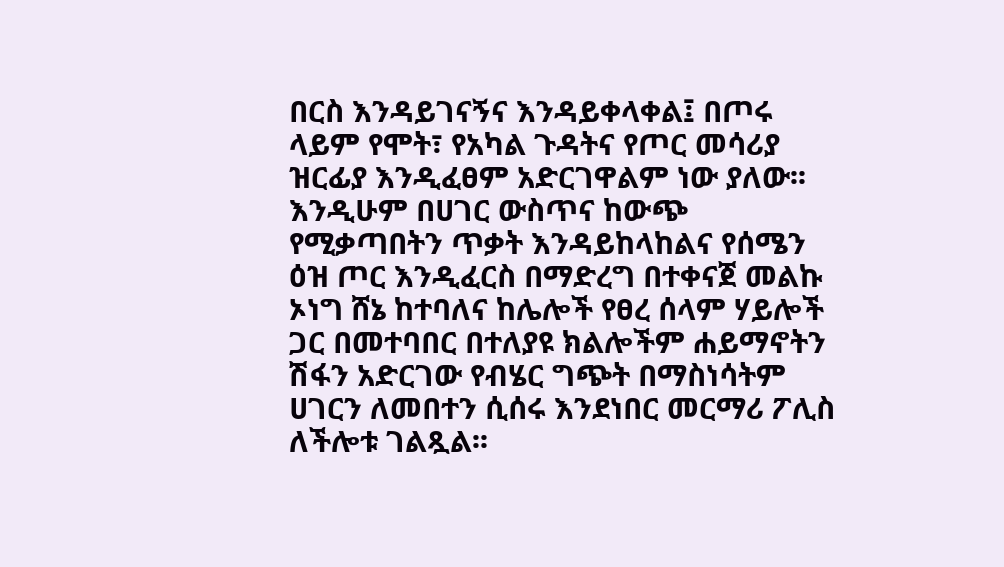በርስ እንዳይገናኝና እንዳይቀላቀል፤ በጦሩ ላይም የሞት፣ የአካል ጉዳትና የጦር መሳሪያ ዝርፊያ እንዲፈፀም አድርገዋልም ነው ያለው፡፡
እንዲሁም በሀገር ውስጥና ከውጭ የሚቃጣበትን ጥቃት እንዳይከላከልና የሰሜን ዕዝ ጦር እንዲፈርስ በማድረግ በተቀናጀ መልኩ ኦነግ ሸኔ ከተባለና ከሌሎች የፀረ ሰላም ሃይሎች ጋር በመተባበር በተለያዩ ክልሎችም ሐይማኖትን ሽፋን አድርገው የብሄር ግጭት በማስነሳትም ሀገርን ለመበተን ሲሰሩ እንደነበር መርማሪ ፖሊስ ለችሎቱ ገልጿል፡፡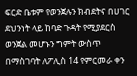ፍርድ ቤቱም የወንጀሉን ክብደትና በሀገር ደህንነት ላይ ከባድ ጉዳት የሚያደርስ ወንጀል መሆኑን ግምት ውስጥ በማስገባት ለፖሊስ 14 የምርመራ ቀን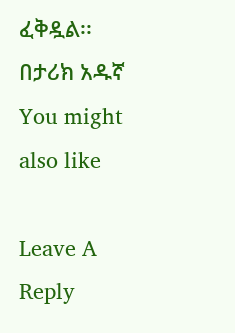ፈቅዷል፡፡
በታሪክ አዱኛ
You might also like

Leave A Reply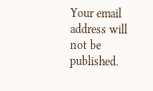Your email address will not be published.